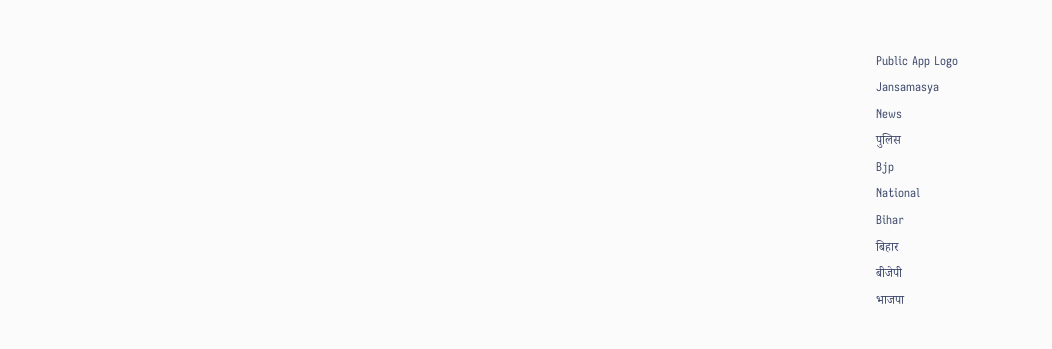Public App Logo
Jansamasya
News
पुलिस
Bjp
National
Bihar
बिहार
बीजेपी
भाजपा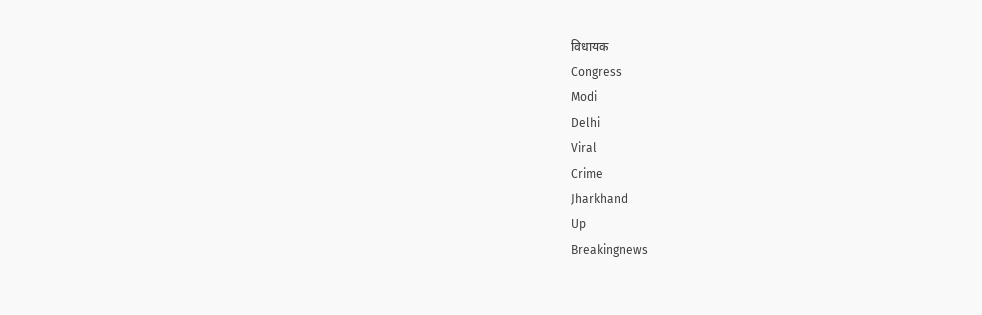विधायक
Congress
Modi
Delhi
Viral
Crime
Jharkhand
Up
Breakingnews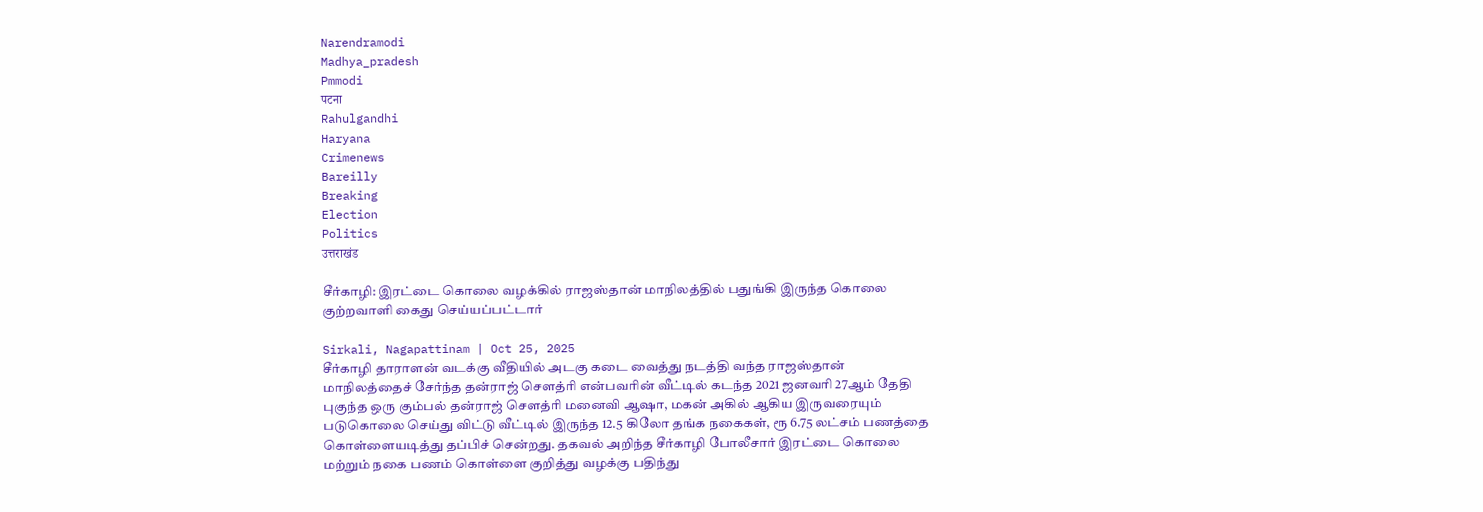Narendramodi
Madhya_pradesh
Pmmodi
पटना
Rahulgandhi
Haryana
Crimenews
Bareilly
Breaking
Election
Politics
उत्तराखंड

சீர்காழி: இரட்டை கொலை வழக்கில் ராஜஸ்தான் மாநிலத்தில் பதுங்கி இருந்த கொலை குற்றவாளி கைது செய்யப்பட்டார்

Sirkali, Nagapattinam | Oct 25, 2025
சீர்காழி தாராளன் வடக்கு வீதியில் அடகு கடை வைத்து நடத்தி வந்த ராஜஸ்தான் மாநிலத்தைச் சேர்ந்த தன்ராஜ் சௌத்ரி என்பவரின் வீட்டில் கடந்த 2021 ஜனவரி 27ஆம் தேதி புகுந்த ஒரு கும்பல் தன்ராஜ் சௌத்ரி மனைவி ஆஷா, மகன் அகில் ஆகிய இருவரையும் படுகொலை செய்து விட்டு வீட்டில் இருந்த 12.5 கிலோ தங்க நகைகள், ரூ 6.75 லட்சம் பணத்தை கொள்ளையடித்து தப்பிச் சென்றது. தகவல் அறிந்த சீர்காழி போலீசார் இரட்டை கொலை மற்றும் நகை பணம் கொள்ளை குறித்து வழக்கு பதிந்து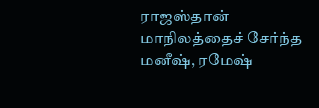ராஜஸ்தான் மாநிலத்தைச் சேர்ந்த மனீஷ், ரமேஷ்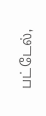பட்டேல்,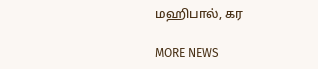மஹிபால், கர

MORE NEWS